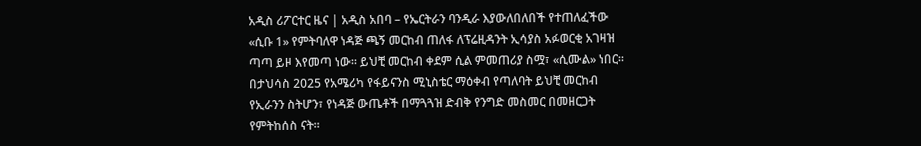አዲስ ሪፖርተር ዜና | አዲስ አበባ – የኤርትራን ባንዲራ እያውለበለበች የተጠለፈችው «ሲቡ 1» የምትባለዋ ነዳጅ ጫኝ መርከብ ጠለፋ ለፕሬዚዳንት ኢሳያስ አፉወርቂ አገዛዝ ጣጣ ይዞ እየመጣ ነው። ይህቺ መርከብ ቀደም ሲል ምመጠሪያ ስሟ፣ «ሲሙል» ነበር። በታህሳስ 2025 የአሜሪካ የፋይናንስ ሚኒስቴር ማዕቀብ የጣለባት ይህቺ መርከብ የኢራንን ስትሆን፣ የነዳጅ ውጤቶች በማጓጓዝ ድብቅ የንግድ መስመር በመዘርጋት የምትከሰስ ናት።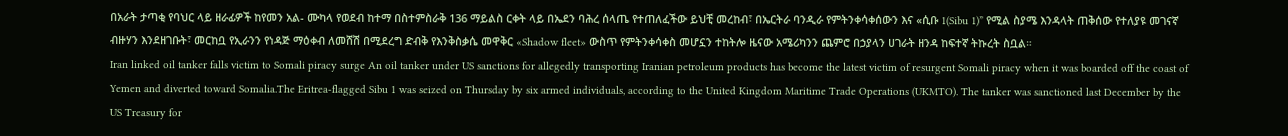በአራት ታጣቂ የባህር ላይ ዘራፊዎች ከየመን አል- ሙካላ የወደብ ከተማ በስተምስራቅ 136 ማይልስ ርቀት ላይ በኤደን ባሕረ ሰላጤ የተጠለፈችው ይህቺ መረከብ፣ በኤርትራ ባንዲራ የምትንቀሳቀሰውን እና «ሲቡ 1(Sibu 1)” የሚል ስያሜ እንዳላት ጠቅሰው የተለያዩ መገናኛ ብዙሃን እንደዘገቡት፣ መርከቧ የኢራንን የነዳጅ ማዕቀብ ለመሸሽ በሚደረግ ድብቅ የእንቅስቃሴ መዋቅር «Shadow fleet» ውስጥ የምትንቀሳቀስ መሆኗን ተከትሎ ዜናው አሜሪካንን ጨምሮ በኃያላን ሀገራት ዘንዳ ከፍተኛ ትኩረት ስቧል።
Iran linked oil tanker falls victim to Somali piracy surge An oil tanker under US sanctions for allegedly transporting Iranian petroleum products has become the latest victim of resurgent Somali piracy when it was boarded off the coast of Yemen and diverted toward Somalia.The Eritrea-flagged Sibu 1 was seized on Thursday by six armed individuals, according to the United Kingdom Maritime Trade Operations (UKMTO). The tanker was sanctioned last December by the US Treasury for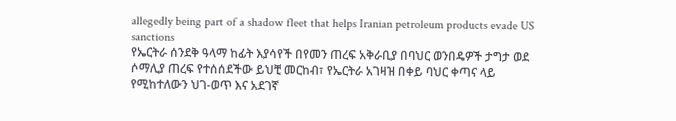allegedly being part of a shadow fleet that helps Iranian petroleum products evade US sanctions
የኤርትራ ሰንደቅ ዓላማ ከፊት እያሳየች በየመን ጠረፍ አቅራቢያ በባህር ወንበዴዎች ታግታ ወደ ሶማሊያ ጠረፍ የተሰሰደችው ይህቺ መርከብ፣ የኤርትራ አገዛዝ በቀይ ባህር ቀጣና ላይ የሚከተለውን ህገ-ወጥ እና አደገኛ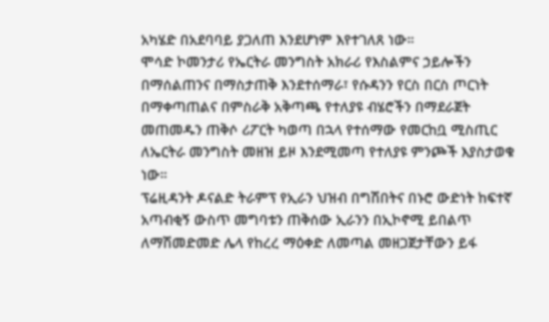አካሄድ በአደባባይ ያጋለጠ እንደሆነም እየተገለጸ ነው።
ሞሳድ ኮመንታሪ የኤርትራ መንግስት አክራሪ የእስልምና ኃይሎችን በማሰልጠንና በማስታጠቅ እንደተሰማራ፣ የሱዳንን የርስ በርስ ጦርነት በማቀጣጠልና በምስራቅ አቅጣጫ የተለያዩ ብሄሮችን በማደራጀት መጠመዱን ጠቅሶ ሪፖርት ካወጣ በኋላ የተሰማው የመርከቧ ሚስጢር ለኤርትራ መንግስት መዘዝ ይዞ እንደሚመጣ የተለያዩ ምንጮች እያስታወቁ ነው።
ፕሬዚዳንት ዶናልድ ትራምፕ የኢራን ህዝብ በግሽበትና በኑሮ ውድነት ከፍተኛ አጣብቂኝ ውስጥ መግባቱን ጠቅሰው ኢራንን በኢኮኖሚ ይበልጥ ለማሽመድመድ ሌላ የከረረ ማዕቀድ ለመጣል መዘጋጀታቸውን ይፋ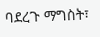ባደረጉ ማግስት፣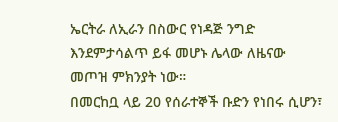ኤርትራ ለኢራን በስውር የነዳጅ ንግድ እንደምታሳልጥ ይፋ መሆኑ ሌላው ለዜናው መጦዝ ምክንያት ነው።
በመርከቧ ላይ 20 የሰራተኞች ቡድን የነበሩ ሲሆን፣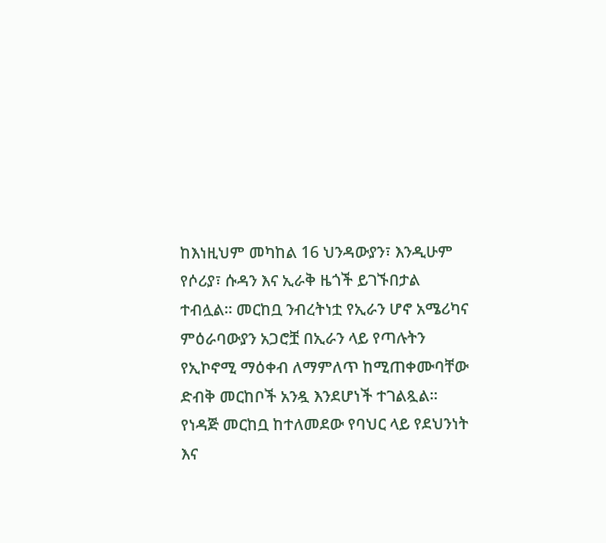ከእነዚህም መካከል 16 ህንዳውያን፣ እንዲሁም የሶሪያ፣ ሱዳን እና ኢራቅ ዜጎች ይገኙበታል ተብሏል። መርከቧ ንብረትነቷ የኢራን ሆኖ አሜሪካና ምዕራባውያን አጋሮቿ በኢራን ላይ የጣሉትን የኢኮኖሚ ማዕቀብ ለማምለጥ ከሚጠቀሙባቸው ድብቅ መርከቦች አንዷ እንደሆነች ተገልጿል።
የነዳጅ መርከቧ ከተለመደው የባህር ላይ የደህንነት እና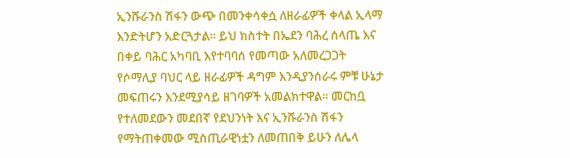ኢንሹራንስ ሽፋን ውጭ በመንቀሳቀሷ ለዘራፊዎች ቀላል ኢላማ እንድትሆን አድርጓታል። ይህ ክስተት በኤደን ባሕረ ሰላጤ እና በቀይ ባሕር አካባቢ እየተባባሰ የመጣው አለመረጋጋት የሶማሊያ ባህር ላይ ዘራፊዎች ዳግም እንዲያንሰራሩ ምቹ ሁኔታ መፍጠሩን እንደሚያሳይ ዘገባዎች አመልክተዋል። መርከቧ የተለመደውን መደበኛ የደህንነት እና ኢንሹራንስ ሽፋን የማትጠቀመው ሚስጢራዊነቷን ለመጠበቅ ይሁን ለሌላ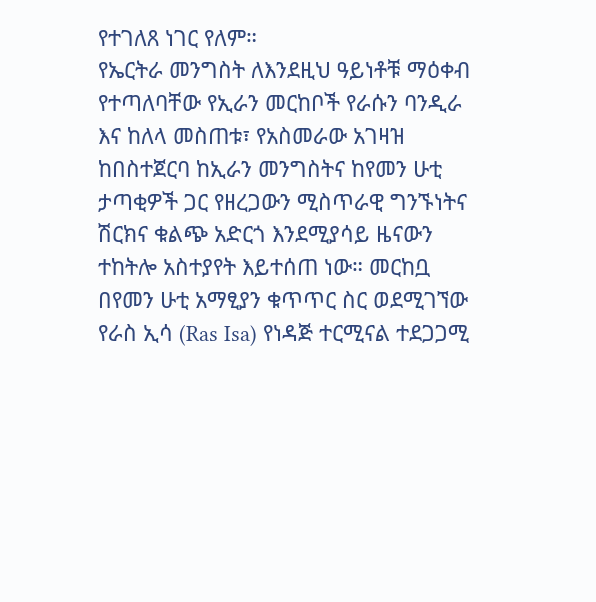የተገለጸ ነገር የለም።
የኤርትራ መንግስት ለእንደዚህ ዓይነቶቹ ማዕቀብ የተጣለባቸው የኢራን መርከቦች የራሱን ባንዲራ እና ከለላ መስጠቱ፣ የአስመራው አገዛዝ ከበስተጀርባ ከኢራን መንግስትና ከየመን ሁቲ ታጣቂዎች ጋር የዘረጋውን ሚስጥራዊ ግንኙነትና ሽርክና ቁልጭ አድርጎ እንደሚያሳይ ዜናውን ተከትሎ አስተያየት እይተሰጠ ነው። መርከቧ በየመን ሁቲ አማፂያን ቁጥጥር ስር ወደሚገኘው የራስ ኢሳ (Ras Isa) የነዳጅ ተርሚናል ተደጋጋሚ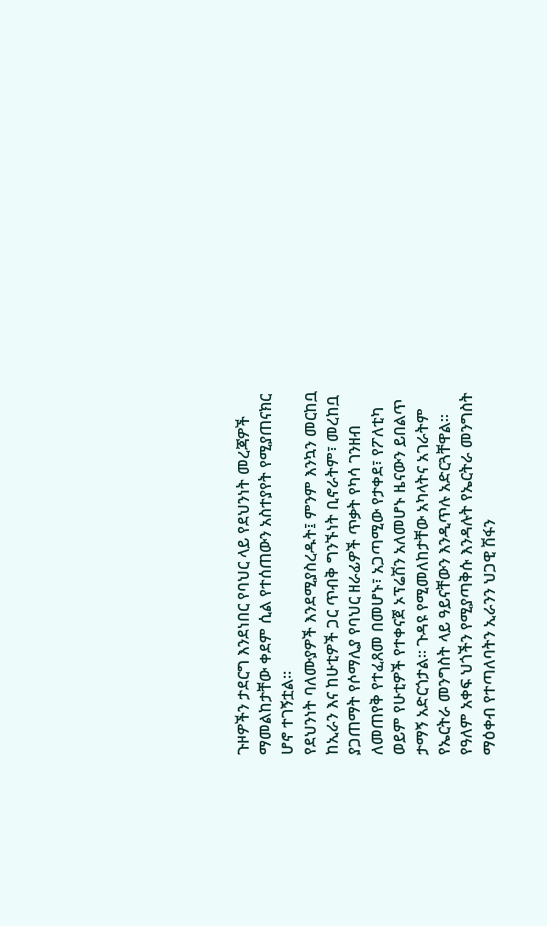ጉዞዎችን ታደርግ እንደነበር የባህር ላይ የደህንነት መረጃዎች ማመልከታቸው ቀደም ሲል የተሰጠውን አስተያየት የሚያጠናክር ሆኖ ተገኝቷል።
የደህንነት ባለሙያዎች እንደሚያስረዱት፤ ምንም እንኳን መርከቧ ከኢራን እና ከሁቲዎች ጋር ጥብቅ ግንኙነት ቢኖራትም፣ መረከቧ ያጋጠማት የሶማሊያ የባህር ዘራፊዎች ጥቃት የካሳ ገንዘብ ለመጠየቅ የተፈጸመ በመሆኑ፣ አጋጣሚው የታቀደ፣ የፖለቲካ ወይም የሁቲዎች የተቀናጀ ኦፕሬሽን አለመሆኑ ዜናውን ይበልጥ ታማኝ አድርጎታል። ጉዳዩ የሚመለከታቸው አካላትና አገራትም የኤርትራ መንግስት ላይ ዓይናቸውን እንዲጥሉ አድርጓቸዋል።
የዓለም አቀፍ ህጎችን የሚያጣቅሱ እንዳሉት የኤርትራ መንግስት ማዕቀብ የተጣለባትን ኢራንን ህጋዊ ሽፋን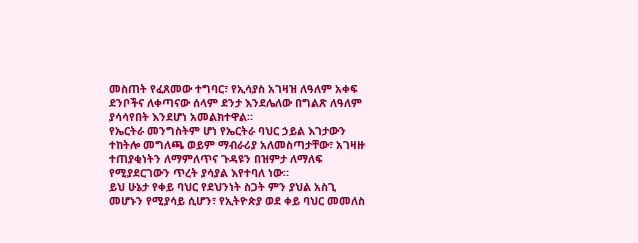መስጠት የፈጸመው ተግባር፣ የኢሳያስ አገዛዝ ለዓለም አቀፍ ደንቦችና ለቀጣናው ሰላም ደንታ እንደሌለው በግልጽ ለዓለም ያሳሳየበት እንደሆነ አመልክተዋል።
የኤርትራ መንግስትም ሆነ የኤርትራ ባህር ኃይል እገታውን ተከትሎ መግለጫ ወይም ማብራሪያ አለመስጣታቸው፣ አገዛዙ ተጠያቂነትን ለማምለጥና ጉዳዩን በዝምታ ለማለፍ የሚያደርገውን ጥረት ያሳያል እየተባለ ነው።
ይህ ሁኔታ የቀይ ባህር የደህንነት ስጋት ምን ያህል አስጊ መሆኑን የሚያሳይ ሲሆን፣ የኢትዮጵያ ወደ ቀይ ባህር መመለስ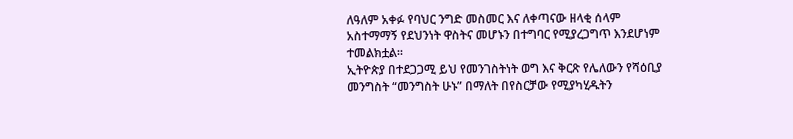ለዓለም አቀፉ የባህር ንግድ መስመር እና ለቀጣናው ዘላቂ ሰላም አስተማማኝ የደህንነት ዋስትና መሆኑን በተግባር የሚያረጋግጥ እንደሆነም ተመልክቷል።
ኢትዮጵያ በተደጋጋሚ ይህ የመንገስትነት ወግ እና ቅርጽ የሌለውን የሻዕቢያ መንግስት “መንግስት ሁኑ” በማለት በየስርቻው የሚያካሂዱትን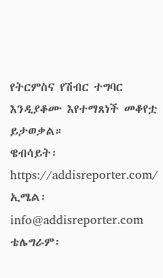የትርምስና የሽብር ተግባር እንዲያቆሙ እየተማጸነች መቆየቷ ይታወቃል።
ዌብሳይት፡ https://addisreporter.com/
ኢሜል፡ info@addisreporter.com
ቴሌግራም፡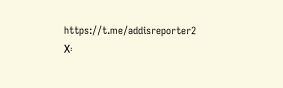https://t.me/addisreporter2
X፡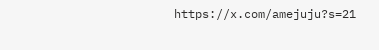https://x.com/amejuju?s=21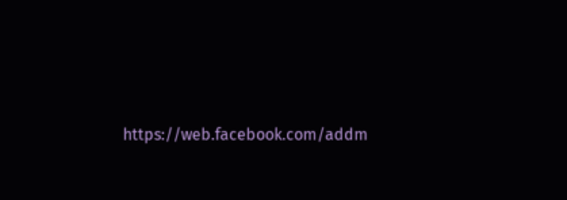https://web.facebook.com/addm